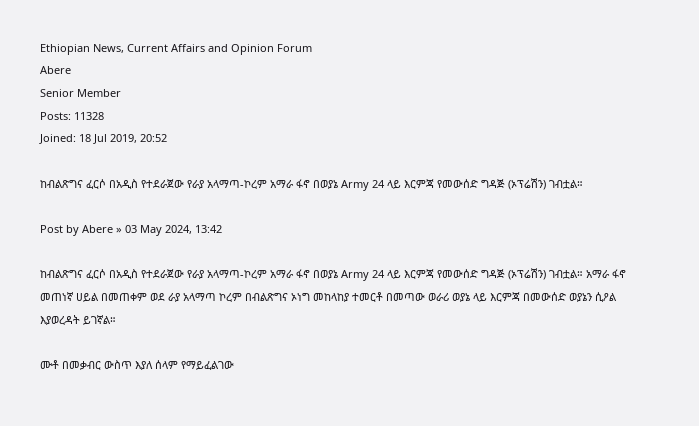Ethiopian News, Current Affairs and Opinion Forum
Abere
Senior Member
Posts: 11328
Joined: 18 Jul 2019, 20:52

ከብልጽግና ፈርሶ በአዲስ የተደራጀው የራያ አላማጣ-ኮረም አማራ ፋኖ በወያኔ Army 24 ላይ እርምጃ የመውሰድ ግዳጅ (ኦፕሬሽን) ገብቷል።

Post by Abere » 03 May 2024, 13:42

ከብልጽግና ፈርሶ በአዲስ የተደራጀው የራያ አላማጣ-ኮረም አማራ ፋኖ በወያኔ Army 24 ላይ እርምጃ የመውሰድ ግዳጅ (ኦፕሬሽን) ገብቷል። አማራ ፋኖ መጠነኛ ሀይል በመጠቀም ወደ ራያ አላማጣ ኮረም በብልጽግና ኦነግ መከላከያ ተመርቶ በመጣው ወራሪ ወያኔ ላይ እርምጃ በመውሰድ ወያኔን ሲዖል እያወረዳት ይገኛል።

ሙቶ በመቃብር ውስጥ እያለ ሰላም የማይፈልገው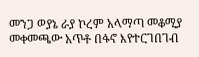መንጋ ወያኔ ራያ ኮረም አላማጣ መቆሚያ መቀመጫው አጥቶ በፋኖ እየተርገበገብ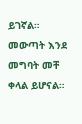ይገኛል። መውጣት እንደ መግባት መቸ ቀላል ይሆናል።